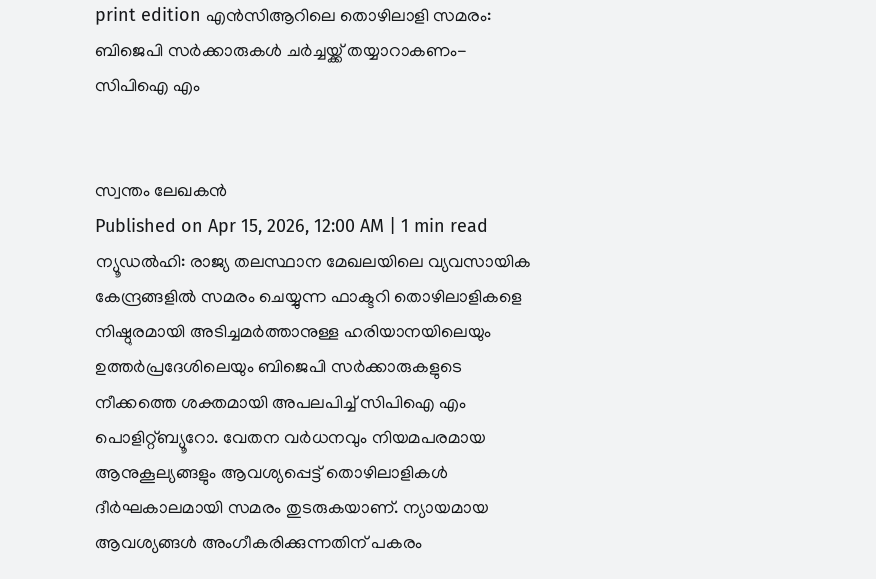print edition എൻസിആറിലെ തൊഴിലാളി സമരം: ബിജെപി സർക്കാരുകൾ ചർച്ചയ്ക്ക് തയ്യാറാകണം- സിപിഐ എം


സ്വന്തം ലേഖകൻ
Published on Apr 15, 2026, 12:00 AM | 1 min read
ന്യൂഡൽഹി: രാജ്യ തലസ്ഥാന മേഖലയിലെ വ്യവസായിക കേന്ദ്രങ്ങളിൽ സമരം ചെയ്യുന്ന ഫാക്ടറി തൊഴിലാളികളെ നിഷ്ഠുരമായി അടിച്ചമർത്താനുള്ള ഹരിയാനയിലെയും ഉത്തർപ്രദേശിലെയും ബിജെപി സർക്കാരുകളുടെ നീക്കത്തെ ശക്തമായി അപലപിച്ച് സിപിഐ എം പൊളിറ്റ്ബ്യൂറോ. വേതന വർധനവും നിയമപരമായ ആനുകൂല്യങ്ങളും ആവശ്യപ്പെട്ട് തൊഴിലാളികൾ ദീർഘകാലമായി സമരം തുടരുകയാണ്. ന്യായമായ ആവശ്യങ്ങൾ അംഗീകരിക്കുന്നതിന് പകരം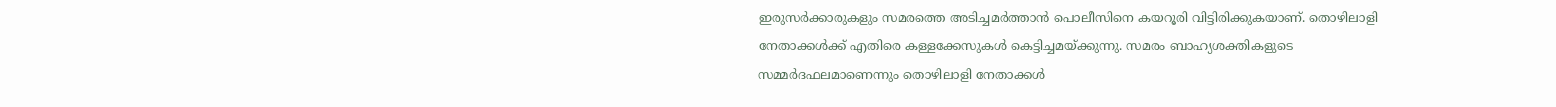ഇരുസർക്കാരുകളും സമരത്തെ അടിച്ചമർത്താൻ പൊലീസിനെ കയറൂരി വിട്ടിരിക്കുകയാണ്. തൊഴിലാളി നേതാക്കൾക്ക് എതിരെ കള്ളക്കേസുകൾ കെട്ടിച്ചമയ്ക്കുന്നു. സമരം ബാഹ്യശക്തികളുടെ സമ്മർദഫലമാണെന്നും തൊഴിലാളി നേതാക്കൾ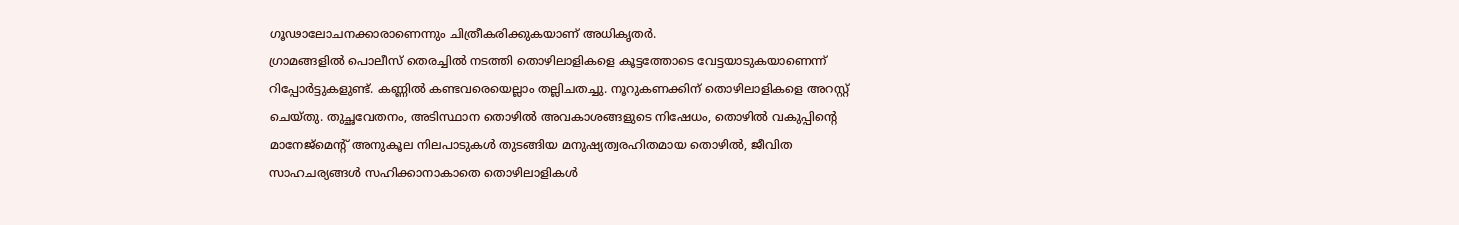ഗൂഢാലോചനക്കാരാണെന്നും ചിത്രീകരിക്കുകയാണ് അധികൃതർ.
ഗ്രാമങ്ങളിൽ പൊലീസ് തെരച്ചിൽ നടത്തി തൊഴിലാളികളെ കൂട്ടത്തോടെ വേട്ടയാടുകയാണെന്ന് റിപ്പോർട്ടുകളുണ്ട്. കണ്ണിൽ കണ്ടവരെയെല്ലാം തല്ലിചതച്ചു. നൂറുകണക്കിന് തൊഴിലാളികളെ അറസ്റ്റ് ചെയ്തു. തുച്ഛവേതനം, അടിസ്ഥാന തൊഴിൽ അവകാശങ്ങളുടെ നിഷേധം, തൊഴിൽ വകുപ്പിന്റെ മാനേജ്മെന്റ് അനുകൂല നിലപാടുകൾ തുടങ്ങിയ മനുഷ്യത്വരഹിതമായ തൊഴിൽ, ജീവിത സാഹചര്യങ്ങൾ സഹിക്കാനാകാതെ തൊഴിലാളികൾ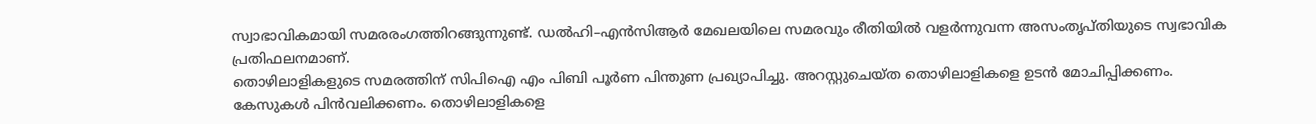സ്വാഭാവികമായി സമരരംഗത്തിറങ്ങുന്നുണ്ട്. ഡൽഹി–എൻസിആർ മേഖലയിലെ സമരവും രീതിയിൽ വളർന്നുവന്ന അസംതൃപ്തിയുടെ സ്വഭാവിക പ്രതിഫലനമാണ്.
തൊഴിലാളികളുടെ സമരത്തിന് സിപിഐ എം പിബി പൂർണ പിന്തുണ പ്രഖ്യാപിച്ചു. അറസ്റ്റുചെയ്ത തൊഴിലാളികളെ ഉടൻ മോചിപ്പിക്കണം. കേസുകൾ പിൻവലിക്കണം. തൊഴിലാളികളെ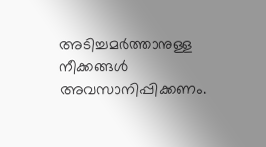അടിച്ചമർത്താനുള്ള നീക്കങ്ങൾ അവസാനിപ്പിക്കണം.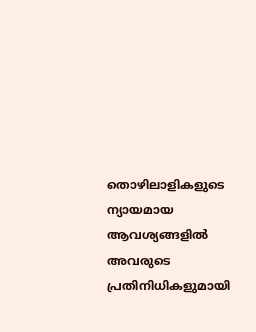തൊഴിലാളികളുടെ ന്യായമായ ആവശ്യങ്ങളിൽ അവരുടെ പ്രതിനിധികളുമായി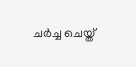ചർച്ച ചെയ്ത്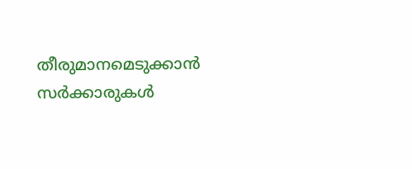തീരുമാനമെടുക്കാൻ സർക്കാരുകൾ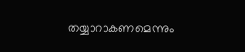തയ്യാറാകണമെന്നും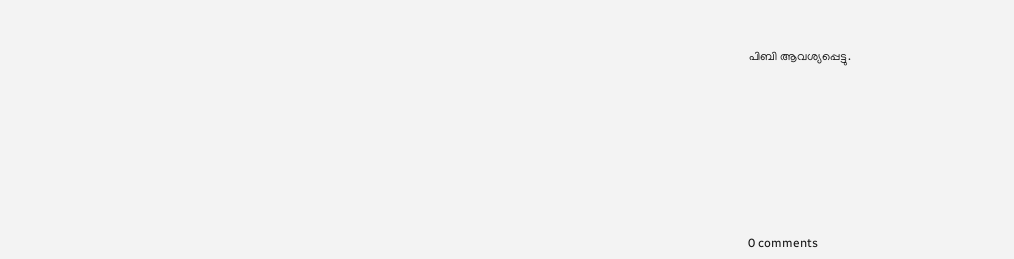പിബി ആവശ്യപ്പെട്ടു.










0 comments